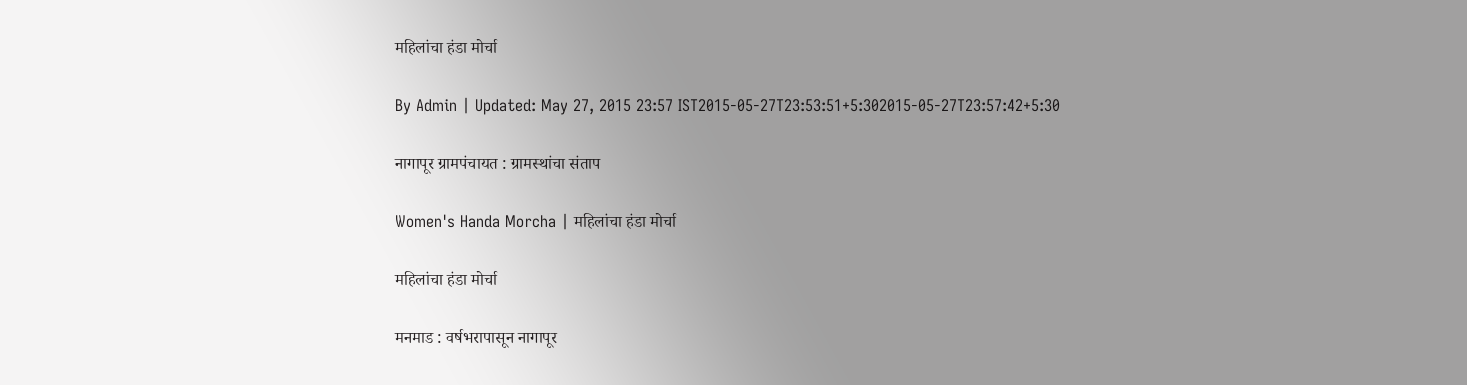महिलांचा हंडा मोर्चा

By Admin | Updated: May 27, 2015 23:57 IST2015-05-27T23:53:51+5:302015-05-27T23:57:42+5:30

नागापूर ग्रामपंचायत : ग्रामस्थांचा संताप

Women's Handa Morcha | महिलांचा हंडा मोर्चा

महिलांचा हंडा मोर्चा

मनमाड : वर्षभरापासून नागापूर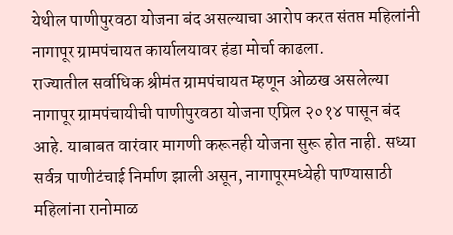येथील पाणीपुरवठा योजना बंद असल्याचा आरोप करत संतप्त महिलांनी नागापूर ग्रामपंचायत कार्यालयावर हंडा मोर्चा काढला.
राज्यातील सर्वाधिक श्रीमंत ग्रामपंचायत म्हणून ओळख असलेल्या नागापूर ग्रामपंचायीची पाणीपुरवठा योजना एप्रिल २०१४ पासून बंद आहे. याबाबत वारंवार मागणी करूनही योजना सुरू होत नाही. सध्या सर्वत्र पाणीटंचाई निर्माण झाली असून, नागापूरमध्येही पाण्यासाठी महिलांना रानोमाळ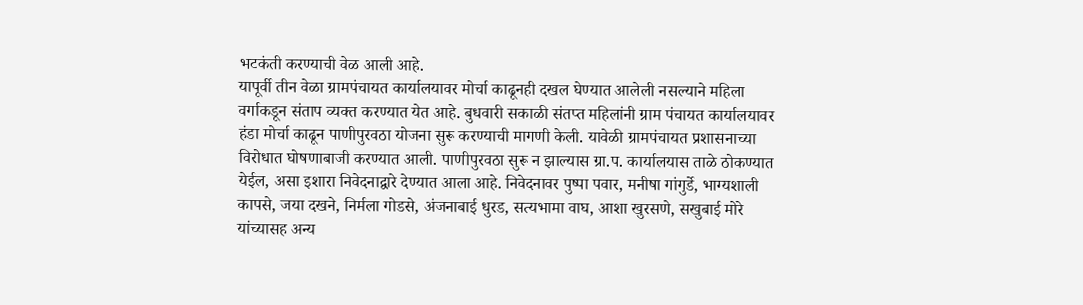भटकंती करण्याची वेळ आली आहे.
यापूर्वी तीन वेळा ग्रामपंचायत कार्यालयावर मोर्चा काढूनही दखल घेण्यात आलेली नसल्याने महिला वर्गाकडून संताप व्यक्त करण्यात येत आहे. बुधवारी सकाळी संतप्त महिलांनी ग्राम पंचायत कार्यालयावर हंडा मोर्चा काढून पाणीपुरवठा योजना सुरू करण्याची मागणी केली. यावेळी ग्रामपंचायत प्रशासनाच्या विरोधात घोषणाबाजी करण्यात आली. पाणीपुरवठा सुरू न झाल्यास ग्रा.प. कार्यालयास ताळे ठोकण्यात येईल, असा इशारा निवेदनाद्वारे देण्यात आला आहे. निवेदनावर पुष्पा पवार, मनीषा गांगुर्डे, भाग्यशाली कापसे, जया दखने, निर्मला गोडसे, अंजनाबाई धुरड, सत्यभामा वाघ, आशा खुरसणे, सखुबाई मोरे यांच्यासह अन्य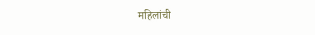महिलांची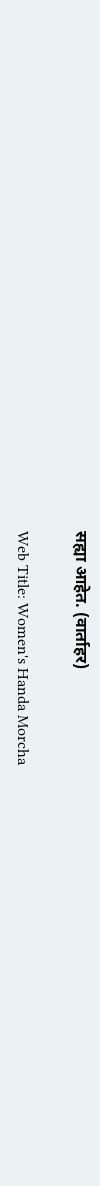सह्या आहेत. (वार्ताहर)

Web Title: Women's Handa Morcha